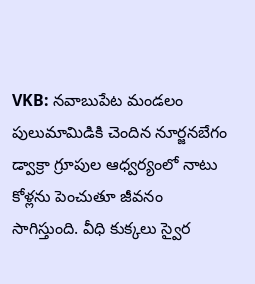VKB: నవాబుపేట మండలం పులుమామిడికి చెందిన నూర్జనబేగం డ్వాక్రా గ్రూపుల ఆధ్వర్యంలో నాటు కోళ్లను పెంచుతూ జీవనం సాగిస్తుంది. వీధి కుక్కలు స్వైర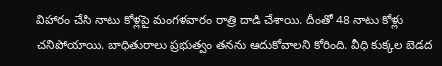విహారం చేసి నాటు కోళ్లపై మంగళవారం రాత్రి దాడి చేశాయి. దీంతో 48 నాటు కోళ్లు చనిపోయాయి. బాధితురాలు ప్రభుత్వం తనను ఆదుకోవాలని కోరింది. వీధి కుక్కల బెడద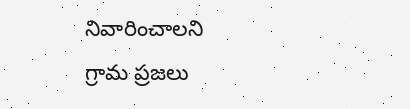నివారించాలని గ్రామ ప్రజలు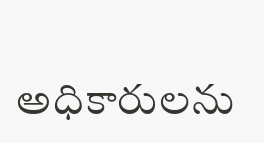అధికారులను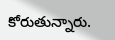కోరుతున్నారు.